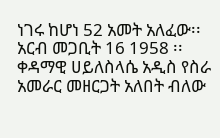ነገሩ ከሆነ 52 አመት አለፈው፡፡ አርብ መጋቢት 16 1958 ፡፡ ቀዳማዊ ሀይለስላሴ አዲስ የስራ አመራር መዘርጋት አለበት ብለው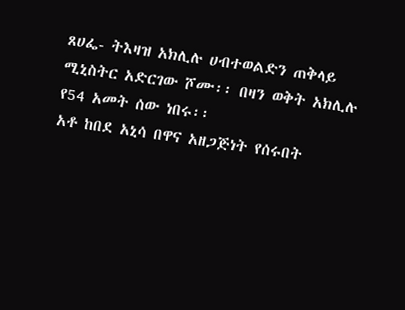ጸሀፌ- ትእዛዝ አክሊሉ ሀብተወልድን ጠቅላይ ሚኒስትር አድርገው ሾሙ፡፡ በዛን ወቅት አክሊሉ የ54 አመት ሰው ነበሩ፡፡
አቶ ከበደ አኒሳ በዋና አዘጋጅነት የሰሩበት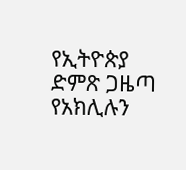የኢትዮጵያ ድምጽ ጋዜጣ የአክሊሉን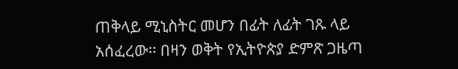ጠቅላይ ሚኒስትር መሆን በፊት ለፊት ገጹ ላይ አሰፈረው፡፡ በዛን ወቅት የኢትዮጵያ ድምጽ ጋዜጣ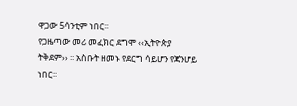ዋጋው 5ሳንቲም ነበር፡፡
የጋዜጣው መሪ መፈክር ደግሞ ‹‹ኢትዮጵያ ትቅደም›› ፡፡ አስቡት ዘመኑ የደርግ ሳይሆን የጃንሆይ ነበር፡፡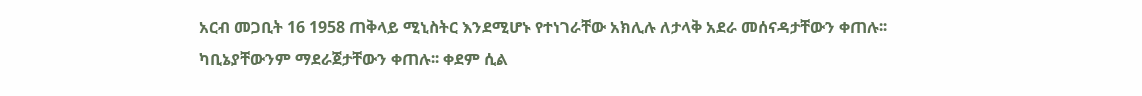አርብ መጋቢት 16 1958 ጠቅላይ ሚኒስትር እንደሚሆኑ የተነገራቸው አክሊሉ ለታላቅ አደራ መሰናዳታቸውን ቀጠሉ፡፡
ካቢኔያቸውንም ማደራጀታቸውን ቀጠሉ፡፡ ቀደም ሲል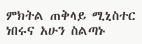ምክትል ጠቅላይ ሚኒስተር ነበሩና አሁን ስልጣኑ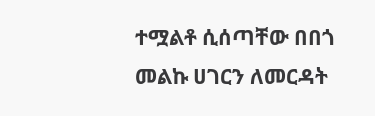ተሟልቶ ሲሰጣቸው በበጎ መልኩ ሀገርን ለመርዳት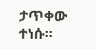ታጥቀው ተነሱ፡፡